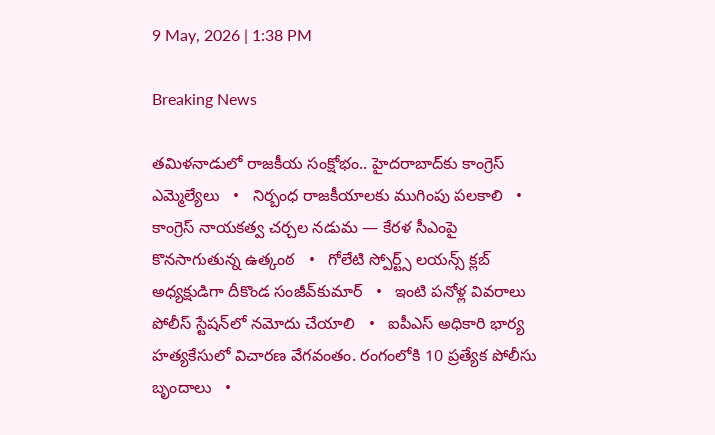9 May, 2026 | 1:38 PM

Breaking News

తమిళనాడులో రాజకీయ సంక్షోభం.. హైదరాబాద్‌కు కాంగ్రెస్ ఎమ్మెల్యేలు   •   నిర్బంధ రాజకీయాలకు ముగింపు పలకాలి   •   కాంగ్రెస్ నాయకత్వ చర్చల నడుమ — కేరళ సీఎంపై కొనసాగుతున్న ఉత్కంఠ   •   గోలేటి స్పోర్ట్స్ లయన్స్ క్లబ్ అధ్యక్షుడిగా దీకొండ సంజీవ్‌కుమార్   •   ఇంటి పనోళ్ల వివరాలు పోలీస్ స్టేషన్‌లో నమోదు చేయాలి   •   ఐపీఎస్ అధికారి భార్య హత్యకేసులో విచారణ వేగవంతం. రంగంలోకి 10 ప్రత్యేక పోలీసు బృందాలు   •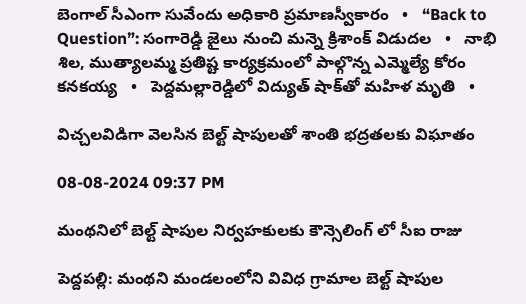బెంగాల్‌ సీఎంగా సువేందు అధికారి ప్రమాణస్వీకారం   •   “Back to Question”: సంగారెడ్డి జైలు నుంచి మన్నె క్రిశాంక్ విడుదల   •   నాభి శిల, ముత్యాలమ్మ ప్రతిష్ట కార్యక్రమంలో పాల్గొన్న ఎమ్మెల్యే కోరం కనకయ్య   •   పెద్దమల్లారెడ్డిలో విద్యుత్ షాక్‌తో మహిళ మృతి   •

విచ్చలవిడిగా వెలసిన బెల్ట్ షాపులతో శాంతి భద్రతలకు విఘాతం

08-08-2024 09:37 PM

మంథనిలో బెల్ట్ షాపుల నిర్వహకులకు కౌన్సెలింగ్ లో సీఐ రాజు

పెద్దపల్లి: మంథని మండలంలోని వివిధ గ్రామాల బెల్ట్ షాపుల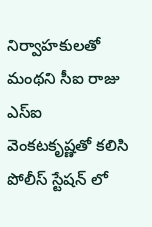నిర్వాహకులతో మంథని సీఐ రాజు ఎస్ఐ వెంకటకృష్ణతో కలిసి పోలీస్ స్టేషన్ లో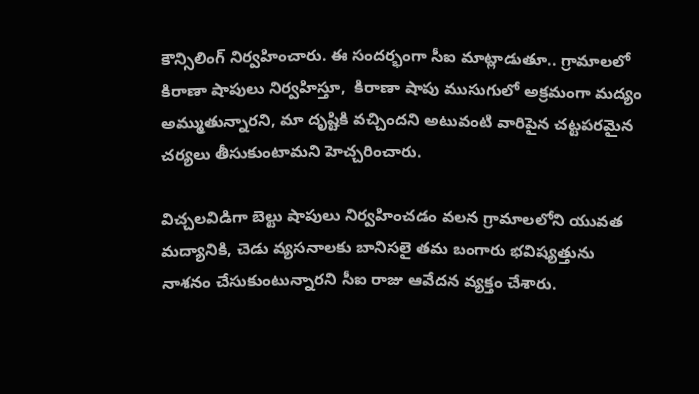కౌన్సిలింగ్ నిర్వహించారు. ఈ సందర్భంగా సీఐ మాట్లాడుతూ.. గ్రామాలలో కిరాణా షాపులు నిర్వహిస్తూ,  కిరాణా షాపు ముసుగులో అక్రమంగా మద్యం అమ్ముతున్నారని, మా దృష్టికి వచ్చిందని అటువంటి వారిపైన చట్టపరమైన చర్యలు తీసుకుంటామని హెచ్చరించారు.

విచ్చలవిడిగా బెల్టు షాపులు నిర్వహించడం వలన గ్రామాలలోని యువత మద్యానికి, చెడు వ్యసనాలకు బానిసలై తమ బంగారు భవిష్యత్తును నాశనం చేసుకుంటున్నారని సీఐ రాజు ఆవేదన వ్యక్తం చేశారు.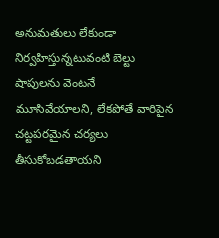అనుమతులు లేకుండా నిర్వహిస్తున్నటువంటి బెల్టు షాపులను వెంటనే మూసివేయాలని, లేకపోతే వారిపైన చట్టపరమైన చర్యలు తీసుకోబడతాయని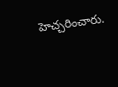హెచ్చరించారు.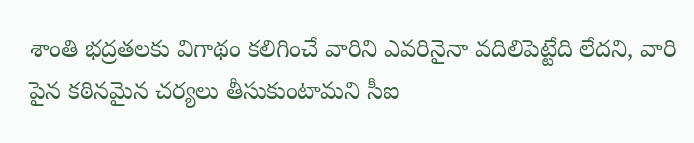శాంతి భద్రతలకు విగాథం కలిగించే వారిని ఎవరినైనా వదిలిపెట్టేది లేదని, వారి పైన కఠినమైన చర్యలు తీసుకుంటామని సీఐ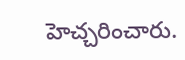హెచ్చరించారు.